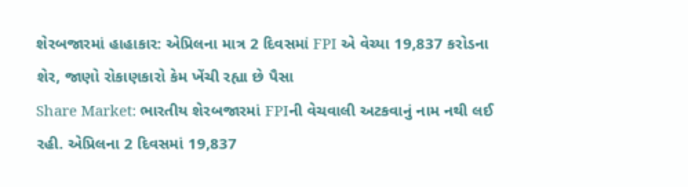શેરબજારમાં હાહાકાર: એપ્રિલના માત્ર 2 દિવસમાં FPI એ વેચ્યા 19,837 કરોડના શેર, જાણો રોકાણકારો કેમ ખેંચી રહ્યા છે પૈસા
Share Market: ભારતીય શેરબજારમાં FPIની વેચવાલી અટકવાનું નામ નથી લઈ રહી. એપ્રિલના 2 દિવસમાં 19,837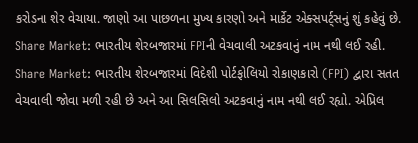કરોડના શેર વેચાયા. જાણો આ પાછળના મુખ્ય કારણો અને માર્કેટ એક્સપર્ટ્સનું શું કહેવું છે.
Share Market: ભારતીય શેરબજારમાં FPIની વેચવાલી અટકવાનું નામ નથી લઈ રહી.
Share Market: ભારતીય શેરબજારમાં વિદેશી પોર્ટફોલિયો રોકાણકારો (FPI) દ્વારા સતત વેચવાલી જોવા મળી રહી છે અને આ સિલસિલો અટકવાનું નામ નથી લઈ રહ્યો. એપ્રિલ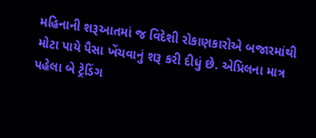મહિનાની શરૂઆતમાં જ વિદેશી રોકાણકારોએ બજારમાંથી મોટા પાયે પૈસા ખેંચવાનું શરૂ કરી દીધું છે. એપ્રિલના માત્ર પહેલા બે ટ્રેડિંગ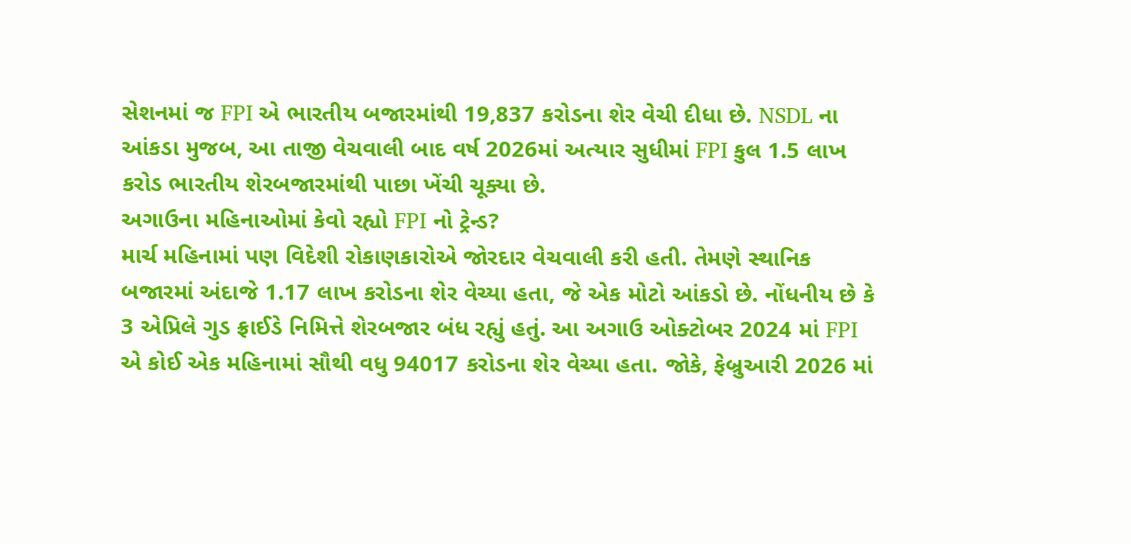સેશનમાં જ FPI એ ભારતીય બજારમાંથી 19,837 કરોડના શેર વેચી દીધા છે. NSDL ના આંકડા મુજબ, આ તાજી વેચવાલી બાદ વર્ષ 2026માં અત્યાર સુધીમાં FPI કુલ 1.5 લાખ કરોડ ભારતીય શેરબજારમાંથી પાછા ખેંચી ચૂક્યા છે.
અગાઉના મહિનાઓમાં કેવો રહ્યો FPI નો ટ્રેન્ડ?
માર્ચ મહિનામાં પણ વિદેશી રોકાણકારોએ જોરદાર વેચવાલી કરી હતી. તેમણે સ્થાનિક બજારમાં અંદાજે 1.17 લાખ કરોડના શેર વેચ્યા હતા, જે એક મોટો આંકડો છે. નોંધનીય છે કે 3 એપ્રિલે ગુડ ફ્રાઈડે નિમિત્તે શેરબજાર બંધ રહ્યું હતું. આ અગાઉ ઓક્ટોબર 2024 માં FPI એ કોઈ એક મહિનામાં સૌથી વધુ 94017 કરોડના શેર વેચ્યા હતા. જોકે, ફેબ્રુઆરી 2026 માં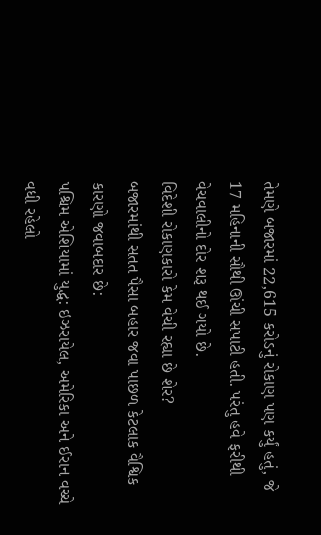તેમણે બજારમાં 22,615 કરોડનું રોકાણ પણ કર્યું હતું, જે 17 મહિનાની સૌથી ઊંચી સપાટી હતી. પરંતુ હવે ફરીથી વેચવાલીનો દોર શરૂ થઈ ગયો છે.
વિદેશી રોકાણકારો કેમ વેચી રહ્યા છે શેર?
બજારમાંથી સતત પૈસા બહાર જવા પાછળ કેટલાક વૈશ્વિક કારણો જવાબદાર છે:
પશ્ચિમ એશિયામાં યુદ્ધ: ઇઝરાયેલ, અમેરિકા અને ઈરાન વચ્ચે વધી રહેલો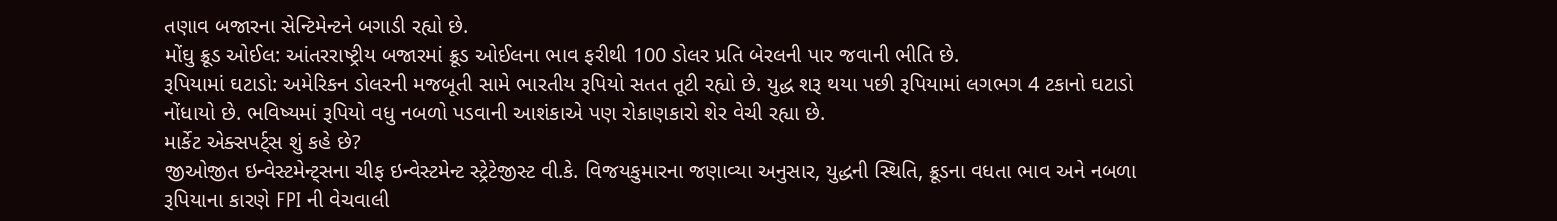તણાવ બજારના સેન્ટિમેન્ટને બગાડી રહ્યો છે.
મોંઘુ ક્રૂડ ઓઈલ: આંતરરાષ્ટ્રીય બજારમાં ક્રૂડ ઓઈલના ભાવ ફરીથી 100 ડોલર પ્રતિ બેરલની પાર જવાની ભીતિ છે.
રૂપિયામાં ઘટાડો: અમેરિકન ડોલરની મજબૂતી સામે ભારતીય રૂપિયો સતત તૂટી રહ્યો છે. યુદ્ધ શરૂ થયા પછી રૂપિયામાં લગભગ 4 ટકાનો ઘટાડો નોંધાયો છે. ભવિષ્યમાં રૂપિયો વધુ નબળો પડવાની આશંકાએ પણ રોકાણકારો શેર વેચી રહ્યા છે.
માર્કેટ એક્સપર્ટ્સ શું કહે છે?
જીઓજીત ઇન્વેસ્ટમેન્ટ્સના ચીફ ઇન્વેસ્ટમેન્ટ સ્ટ્રેટેજીસ્ટ વી.કે. વિજયકુમારના જણાવ્યા અનુસાર, યુદ્ધની સ્થિતિ, ક્રૂડના વધતા ભાવ અને નબળા રૂપિયાના કારણે FPI ની વેચવાલી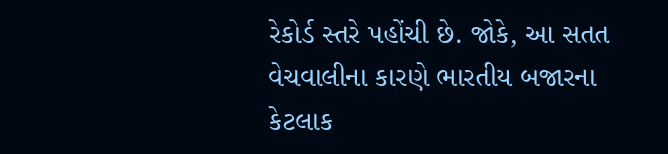રેકોર્ડ સ્તરે પહોંચી છે. જોકે, આ સતત વેચવાલીના કારણે ભારતીય બજારના કેટલાક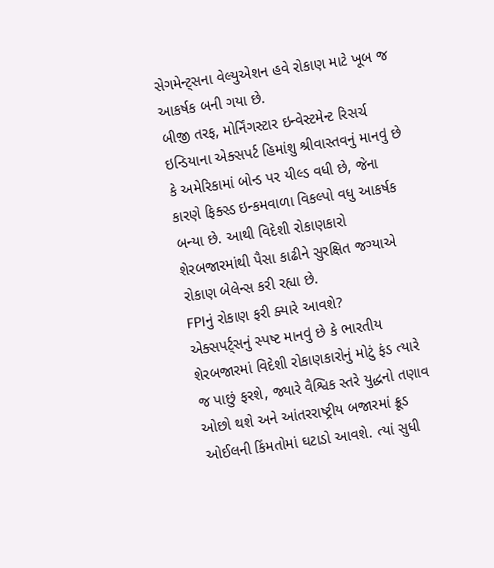સેગમેન્ટ્સના વેલ્યુએશન હવે રોકાણ માટે ખૂબ જ આકર્ષક બની ગયા છે.
બીજી તરફ, મોર્નિંગસ્ટાર ઇન્વેસ્ટમેન્ટ રિસર્ચ ઇન્ડિયાના એક્સપર્ટ હિમાંશુ શ્રીવાસ્તવનું માનવું છે કે અમેરિકામાં બોન્ડ પર યીલ્ડ વધી છે, જેના કારણે ફિક્સ્ડ ઇન્કમવાળા વિકલ્પો વધુ આકર્ષક બન્યા છે. આથી વિદેશી રોકાણકારો શેરબજારમાંથી પૈસા કાઢીને સુરક્ષિત જગ્યાએ રોકાણ બેલેન્સ કરી રહ્યા છે.
FPIનું રોકાણ ફરી ક્યારે આવશે?
એક્સપર્ટ્સનું સ્પષ્ટ માનવું છે કે ભારતીય શેરબજારમાં વિદેશી રોકાણકારોનું મોટું ફંડ ત્યારે જ પાછું ફરશે, જ્યારે વૈશ્વિક સ્તરે યુદ્ધનો તણાવ ઓછો થશે અને આંતરરાષ્ટ્રીય બજારમાં ક્રૂડ ઓઈલની કિંમતોમાં ઘટાડો આવશે. ત્યાં સુધી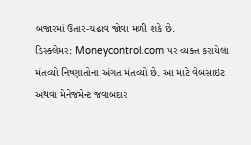બજારમાં ઉતાર-ચઢાવ જોવા મળી શકે છે.
ડિસ્ક્લેમર: Moneycontrol.com પર વ્યક્ત કરાયેલા મંતવ્યો નિષ્ણાતોના અંગત મંતવ્યો છે. આ માટે વેબસાઇટ અથવા મેનેજમેન્ટ જવાબદાર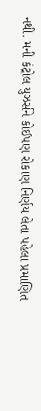નથી. મની કંટ્રોલ યુઝર્સને કોઈપણ રોકાણ નિર્ણય લેતા પહેલા પ્રમાણિત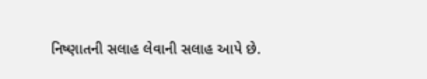નિષ્ણાતની સલાહ લેવાની સલાહ આપે છે.